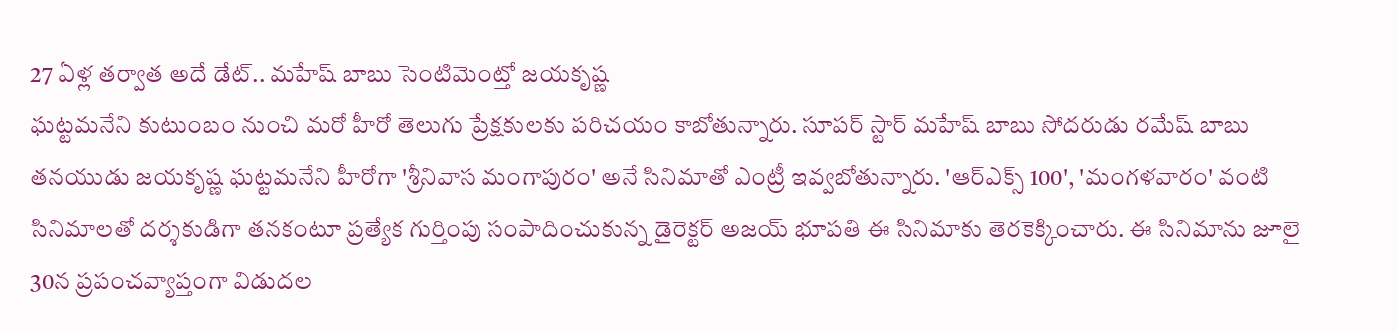27 ఏళ్ల తర్వాత అదే డేట్.. మహేష్ బాబు సెంటిమెంట్తో జయకృష్ణ
ఘట్టమనేని కుటుంబం నుంచి మరో హీరో తెలుగు ప్రేక్షకులకు పరిచయం కాబోతున్నారు. సూపర్ స్టార్ మహేష్ బాబు సోదరుడు రమేష్ బాబు తనయుడు జయకృష్ణ ఘట్టమనేని హీరోగా 'శ్రీనివాస మంగాపురం' అనే సినిమాతో ఎంట్రీ ఇవ్వబోతున్నారు. 'ఆర్ఎక్స్ 100', 'మంగళవారం' వంటి సినిమాలతో దర్శకుడిగా తనకంటూ ప్రత్యేక గుర్తింపు సంపాదించుకున్న డైరెక్టర్ అజయ్ భూపతి ఈ సినిమాకు తెరకెక్కించారు. ఈ సినిమాను జూలై 30న ప్రపంచవ్యాప్తంగా విడుదల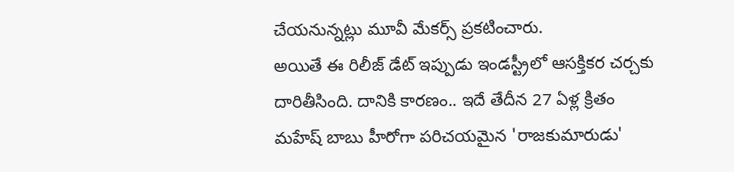చేయనున్నట్లు మూవీ మేకర్స్ ప్రకటించారు.
అయితే ఈ రిలీజ్ డేట్ ఇప్పుడు ఇండస్ట్రీలో ఆసక్తికర చర్చకు దారితీసింది. దానికి కారణం.. ఇదే తేదీన 27 ఏళ్ల క్రితం మహేష్ బాబు హీరోగా పరిచయమైన 'రాజకుమారుడు'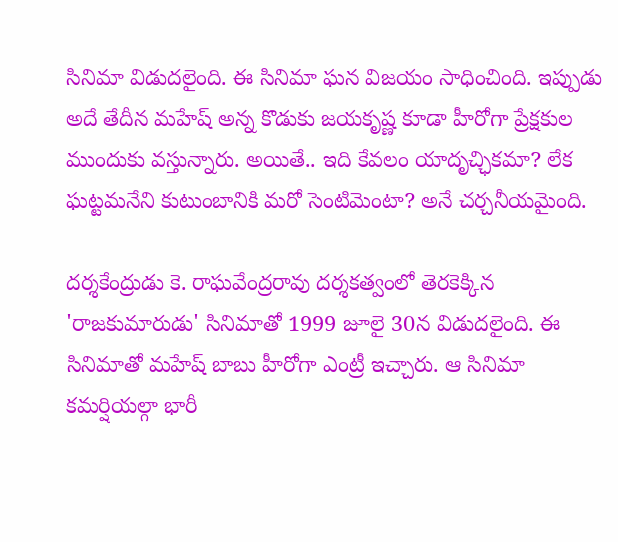సినిమా విడుదలైంది. ఈ సినిమా ఘన విజయం సాధించింది. ఇప్పుడు అదే తేదీన మహేష్ అన్న కొడుకు జయకృష్ణ కూడా హీరోగా ప్రేక్షకుల ముందుకు వస్తున్నారు. అయితే.. ఇది కేవలం యాదృచ్ఛికమా? లేక ఘట్టమనేని కుటుంబానికి మరో సెంటిమెంటా? అనే చర్చనీయమైంది.

దర్శకేంద్రుడు కె. రాఘవేంద్రరావు దర్శకత్వంలో తెరకెక్కిన 'రాజకుమారుడు' సినిమాతో 1999 జూలై 30న విడుదలైంది. ఈ సినిమాతో మహేష్ బాబు హీరోగా ఎంట్రీ ఇచ్చారు. ఆ సినిమా కమర్షియల్గా భారీ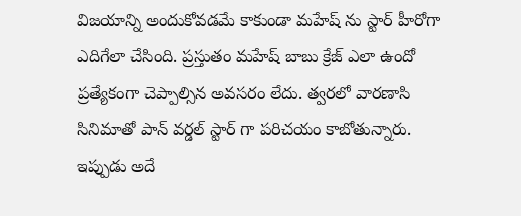విజయాన్ని అందుకోవడమే కాకుండా మహేష్ ను స్టార్ హీరోగా ఎదిగేలా చేసింది. ప్రస్తుతం మహేష్ బాబు క్రేజ్ ఎలా ఉందో ప్రత్యేకంగా చెప్పాల్సిన అవసరం లేదు. త్వరలో వారణాసి సినిమాతో పాన్ వర్డల్ స్టార్ గా పరిచయం కాబోతున్నారు. ఇప్పుడు అదే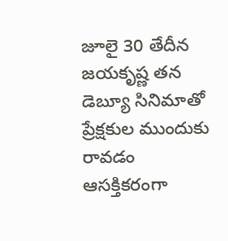జూలై 30 తేదీన జయకృష్ణ తన డెబ్యూ సినిమాతో ప్రేక్షకుల ముందుకు రావడం ఆసక్తికరంగా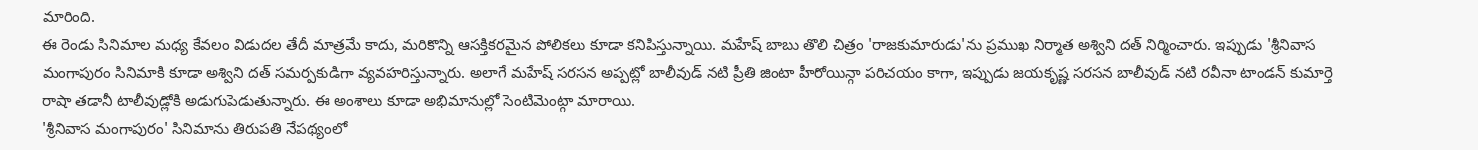మారింది.
ఈ రెండు సినిమాల మధ్య కేవలం విడుదల తేదీ మాత్రమే కాదు, మరికొన్ని ఆసక్తికరమైన పోలికలు కూడా కనిపిస్తున్నాయి. మహేష్ బాబు తొలి చిత్రం 'రాజకుమారుడు'ను ప్రముఖ నిర్మాత అశ్విని దత్ నిర్మించారు. ఇప్పుడు 'శ్రీనివాస మంగాపురం సినిమాకి కూడా అశ్విని దత్ సమర్పకుడిగా వ్యవహరిస్తున్నారు. అలాగే మహేష్ సరసన అప్పట్లో బాలీవుడ్ నటి ప్రీతి జింటా హీరోయిన్గా పరిచయం కాగా, ఇప్పుడు జయకృష్ణ సరసన బాలీవుడ్ నటి రవీనా టాండన్ కుమార్తె రాషా తడానీ టాలీవుడ్లోకి అడుగుపెడుతున్నారు. ఈ అంశాలు కూడా అభిమానుల్లో సెంటిమెంట్గా మారాయి.
'శ్రీనివాస మంగాపురం' సినిమాను తిరుపతి నేపథ్యంలో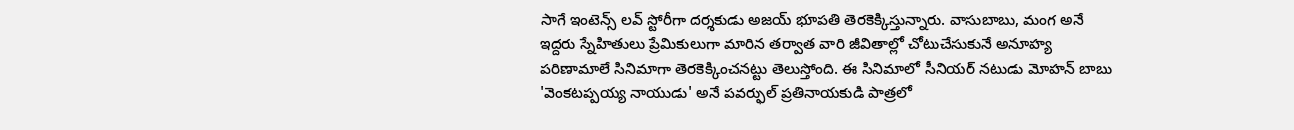సాగే ఇంటెన్స్ లవ్ స్టోరీగా దర్శకుడు అజయ్ భూపతి తెరకెక్కిస్తున్నారు. వాసుబాబు, మంగ అనే ఇద్దరు స్నేహితులు ప్రేమికులుగా మారిన తర్వాత వారి జీవితాల్లో చోటుచేసుకునే అనూహ్య పరిణామాలే సినిమాగా తెరకెక్కించనట్టు తెలుస్తోంది. ఈ సినిమాలో సీనియర్ నటుడు మోహన్ బాబు 'వెంకటప్పయ్య నాయుడు' అనే పవర్ఫుల్ ప్రతినాయకుడి పాత్రలో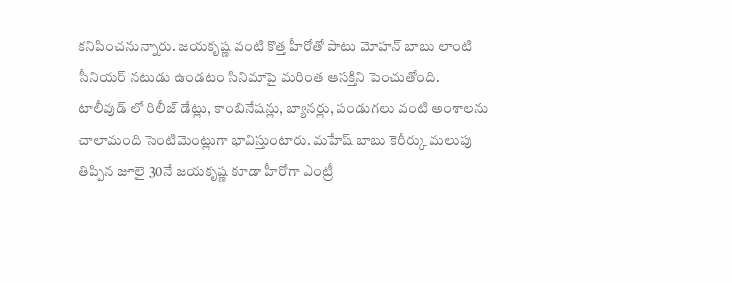కనిపించనున్నారు. జయకృష్ణ వంటి కొత్త హీరోతో పాటు మోహన్ బాబు లాంటి సీనియర్ నటుడు ఉండటం సినిమాపై మరింత ఆసక్తిని పెంచుతోంది.
టాలీవుడ్ లో రిలీజ్ డేట్లు, కాంబినేషన్లు, బ్యానర్లు, పండుగలు వంటి అంశాలను చాలామంది సెంటిమెంట్లుగా భావిస్తుంటారు. మహేష్ బాబు కెరీర్కు మలుపు తిప్పిన జూలై 30నే జయకృష్ణ కూడా హీరోగా ఎంట్రీ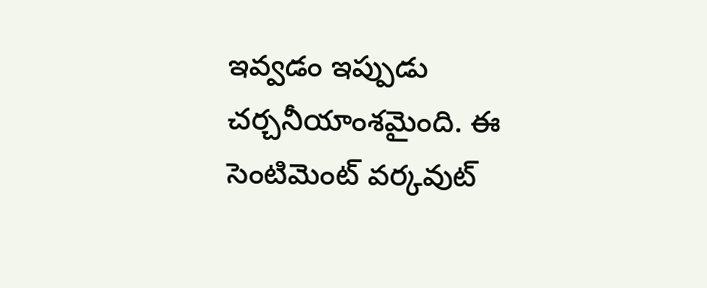ఇవ్వడం ఇప్పుడు చర్చనీయాంశమైంది. ఈ సెంటిమెంట్ వర్కవుట్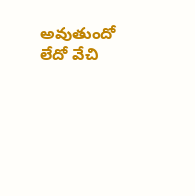అవుతుందో లేదో వేచి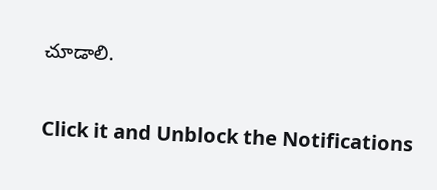చూడాలి.


Click it and Unblock the Notifications